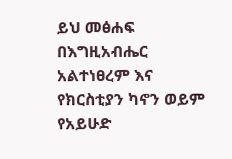ይህ መፅሐፍ በእግዚአብሔር አልተነፀረም እና የክርስቲያን ካኖን ወይም የአይሁድ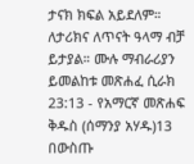ታናክ ክፍል አይደለም። ለታሪክና ለጥናት ዓላማ ብቻ ይታያል። ሙሉ ማብራሪያን ይመልከቱ መጽሐፈ ሲራክ 23:13 - የአማርኛ መጽሐፍ ቅዱስ (ሰማንያ አሃዱ)13 በውስጡ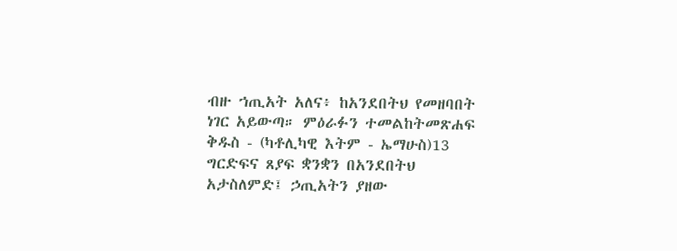ብዙ ኀጢአት አለና፥ ከአንደበትህ የመዘባበት ነገር አይውጣ። ምዕራፉን ተመልከትመጽሐፍ ቅዱስ - (ካቶሊካዊ እትም - ኤማሁስ)13 ግርድፍና ጸያፍ ቋንቋን በአንደበትህ አታስለምድ፤ ኃጢአትን ያዘው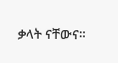ቃላት ናቸውና።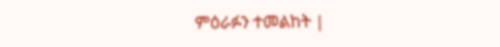ምዕራፉን ተመልከት |